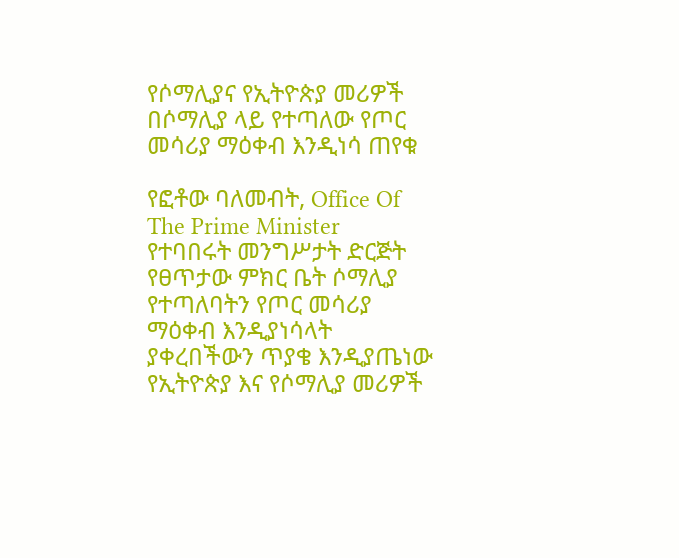የሶማሊያና የኢትዮጵያ መሪዎች በሶማሊያ ላይ የተጣለው የጦር መሳሪያ ማዕቀብ እንዲነሳ ጠየቁ

የፎቶው ባለመብት, Office Of The Prime Minister
የተባበሩት መንግሥታት ድርጅት የፀጥታው ምክር ቤት ሶማሊያ የተጣለባትን የጦር መሳሪያ ማዕቀብ እንዲያነሳላት ያቀረበችውን ጥያቄ እንዲያጤነው የኢትዮጵያ እና የሶማሊያ መሪዎች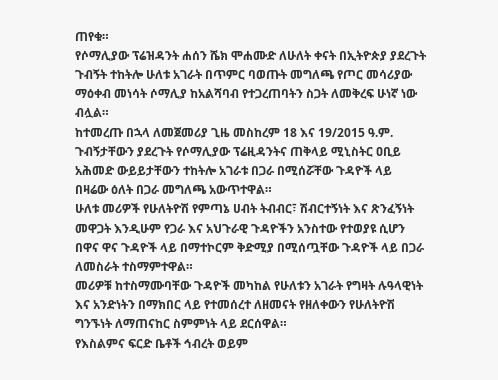ጠየቁ።
የሶማሊያው ፕሬዝዳንት ሐሰን ሼክ ሞሐሙድ ለሁለት ቀናት በኢትዮጵያ ያደረጉት ጉብኝት ተከትሎ ሁለቱ አገራት በጥምር ባወጡት መግለጫ የጦር መሳሪያው ማዕቀብ መነሳት ሶማሊያ ከአልሻባብ የተጋረጠባትን ስጋት ለመቅረፍ ሁነኛ ነው ብሏል።
ከተመረጡ በኋላ ለመጀመሪያ ጊዜ መስከረም 18 እና 19/2015 ዓ.ም. ጉብኝታቸውን ያደረጉት የሶማሊያው ፕሬዚዳንትና ጠቅላይ ሚኒስትር ዐቢይ አሕመድ ውይይታቸውን ተከትሎ አገራቱ በጋራ በሚሰሯቸው ጉዳዮች ላይ በዛሬው ዕለት በጋራ መግለጫ አውጥተዋል።
ሁለቱ መሪዎች የሁለትዮሽ የምጣኔ ሀብት ትብብር፣ ሽብርተኝነት እና ጽንፈኝነት መዋጋት እንዲሁም የጋራ እና አህጉራዊ ጉዳዮችን አንስተው የተወያዩ ሲሆን በዋና ዋና ጉዳዮች ላይ በማተኮርም ቅድሚያ በሚሰጧቸው ጉዳዮች ላይ በጋራ ለመስራት ተስማምተዋል።
መሪዎቹ ከተስማሙባቸው ጉዳዮች መካከል የሁለቱን አገራት የግዛት ሉዓላዊነት እና አንድነትን በማክበር ላይ የተመሰረተ ለዘመናት የዘለቀውን የሁለትዮሽ ግንኙነት ለማጠናከር ስምምነት ላይ ደርሰዋል።
የእስልምና ፍርድ ቤቶች ኅብረት ወይም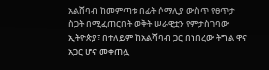አልሸባብ ከመምጣቱ በፊት ሶማሊያ ውስጥ የፀጥታ ስጋት በሚፈጠርበት ወቅት ሠራዊቷን የምታስገባው ኢትዮጵያ፣ በተለይም ከአልሻባብ ጋር በነበረው ትግል ዋና አጋር ሆና መቀጠሏ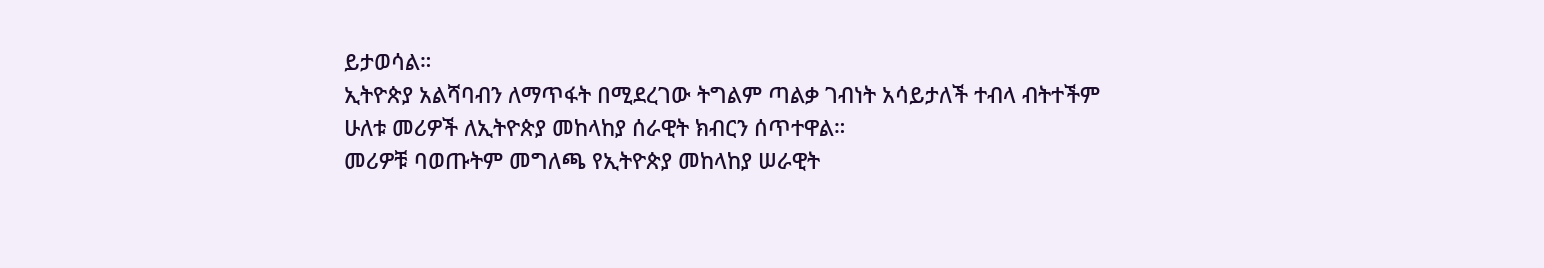ይታወሳል።
ኢትዮጵያ አልሻባብን ለማጥፋት በሚደረገው ትግልም ጣልቃ ገብነት አሳይታለች ተብላ ብትተችም ሁለቱ መሪዎች ለኢትዮጵያ መከላከያ ሰራዊት ክብርን ሰጥተዋል።
መሪዎቹ ባወጡትም መግለጫ የኢትዮጵያ መከላከያ ሠራዊት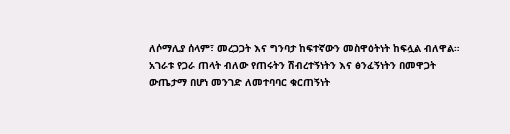ለሶማሊያ ሰላም፣ መረጋጋት እና ግንባታ ከፍተኛውን መስዋዕትነት ከፍሏል ብለዋል።
አገራቱ የጋራ ጠላት ብለው የጠሩትን ሽብረተኝነትን እና ፅንፈኝነትን በመዋጋት ውጤታማ በሆነ መንገድ ለመተባባር ቁርጠኝነት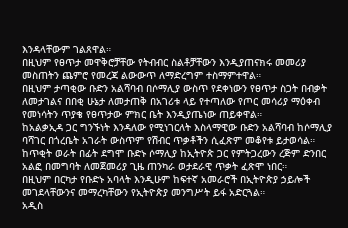እንዳላቸውም ገልጸዋል።
በዚህም የፀጥታ መዋቅሮቻቸው የትብብር ስልቶቻቸውን እንዲያጠናክሩ መመሪያ መስጠትን ጨምሮ የመረጃ ልውውጥ ለማድረግም ተስማምተዋል።
በዚህም ታጣቂው ቡድን አልሻባብ በሶማሊያ ውስጥ የደቀነውን የፀጥታ ስጋት በብቃት ለመታገልና በበቂ ሁኔታ ለመታጠቅ በአገሪቱ ላይ የተጣለው የጦር መሳሪያ ማዕቀብ የመነሳትን ጥያቄ የፀጥታው ምክር ቤት እንዲያጤነው ጠይቀዋል።
ከአልቃኢዳ ጋር ግንኙነት እንዳለው የሚነገርለት እስላማዊው ቡድን አልሻባብ ከሶማሊያ ባሻገር በጎረቤት አገራት ውስጥም የሽብር ጥቃቶችን ሲፈጽም መቆየቱ ይታወሳል።
ከጥቂት ወራት በፊት ደግሞ ቡድኑ ሶማሊያ ከኢትዮጵ ጋር የምትጋረውን ረጅም ድንበር አልፎ በመግባት ለመጀመሪያ ጊዜ ጠንካራ ወታደራዊ ጥቃት ፈጽሞ ነበር።
በዚህም በርካታ የቡድኑ አባላት እንዲሁም ከፍተኛ አመራሮች በኢትዮጵያ ኃይሎች መገደላቸውንና መማረካቸውን የኢትዮጵያ መንግሥት ይፋ አድርጓል።
አዲስ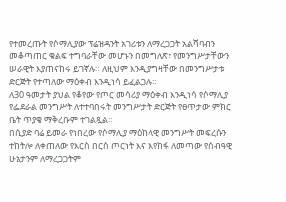የተመረጡት የሶማሊያው ፕሬዝዳንት አገሪቱን ለማረጋጋት አልሻባብን መቆጣጠር ቁልፍ ተግባራቸው መሆኑን በመግለጽ፣ የመንግሥታቸውን ሠራዊት እያጠናከሩ ይገኛሉ። ለዚህም እንዲያግዛቸው በመንግሥታቱ ድርጅት የተጣለው ማዕቀብ እንዲነሳ ይፈልጋሉ።
ለ30 ዓመታት ያህል የቆየው የጦር መሳሪያ ማዕቀብ እንዲነሳ የሶማሊያ የፌደራል መንግሥት ለተተባበሩት መንግሥታት ድርጅት የፀጥታው ምክር ቤት ጥያቄ ማቅረቡም ተገልጿል።
በሲያድ ባሬ ይመራ የነበረው የሶማሊያ ማዕከላዊ መንግሥት መፍረሱን ተከትሎ ለቀጠለው የእርስ በርስ ጦርነት እና እየከፋ ለመጣው የሰብዓዊ ሁኔታንም ለማረጋጋትም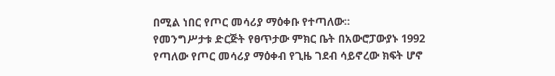በሚል ነበር የጦር መሳሪያ ማዕቀቡ የተጣለው።
የመንግሥታቱ ድርጅት የፀጥታው ምክር ቤት በአውሮፓውያኑ 1992 የጣለው የጦር መሳሪያ ማዕቀብ የጊዜ ገደብ ሳይኖረው ክፍት ሆኖ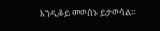እንዲቆይ መወሰኑ ይታወሳል።